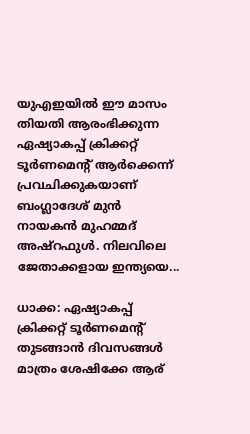യുഎഇയില്‍ ഈ മാസം തിയതി ആരംഭിക്കുന്ന ഏഷ്യാകപ്പ് ക്രിക്കറ്റ് ടൂര്‍ണമെന്‍റ് ആര്‍ക്കെന്ന് പ്രവചിക്കുകയാണ് ബംഗ്ലാദേശ് മുന്‍ നായകന്‍ മുഹമ്മദ് അഷ്‌റഫുള്‍. നിലവിലെ ജേതാക്കളായ ഇന്ത്യയെ...

ധാക്ക: ഏഷ്യാകപ്പ് ക്രിക്കറ്റ് ടൂര്‍ണമെന്‍റ് തുടങ്ങാന്‍ ദിവസങ്ങള്‍ മാത്രം ശേഷിക്കേ ആര്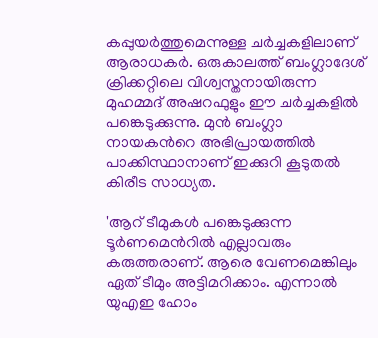കപ്പുയര്‍ത്തുമെന്നുള്ള ചര്‍ച്ചകളിലാണ് ആരാധകര്‍. ഒരുകാലത്ത് ബംഗ്ലാദേശ് ക്രിക്കറ്റിലെ വിശ്വസ്തനായിരുന്ന മുഹമ്മദ് അഷറഫുളും ഈ ചര്‍ച്ചകളില്‍ പങ്കെടുക്കുന്നു. മുന്‍ ബംഗ്ലാ നായകന്‍റെ അഭിപ്രായത്തില്‍ പാക്കിസ്ഥാനാണ് ഇക്കുറി കൂടുതല്‍ കിരീട സാധ്യത‍.

'ആറ് ടീമുകള്‍ പങ്കെടുക്കുന്ന ടൂര്‍ണമെന്‍റില്‍ എല്ലാവരും കരുത്തരാണ്. ആരെ വേണമെങ്കിലും ഏത് ടീമും അട്ടിമറിക്കാം. എന്നാല്‍ യുഎഇ ഹോം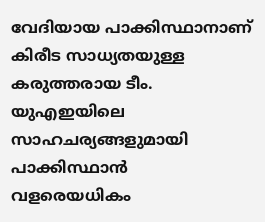വേദിയായ പാക്കിസ്ഥാനാണ് കിരീട സാധ്യതയുള്ള കരുത്തരായ ടീം. യുഎഇയിലെ സാഹചര്യങ്ങളുമായി പാക്കിസ്ഥാന്‍ വളരെയധികം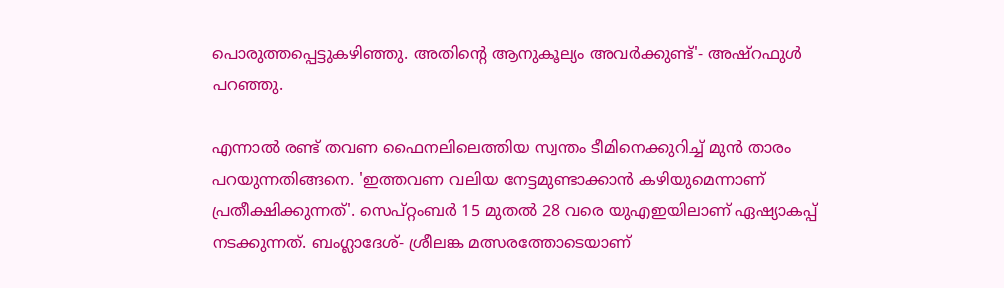പൊരുത്തപ്പെട്ടുകഴിഞ്ഞു. അതിന്‍റെ ആനുകൂല്യം അവര്‍ക്കുണ്ട്'- അഷ്‌റഫുള്‍ പറഞ്ഞു.

എന്നാല്‍ രണ്ട് തവണ ഫൈനലിലെത്തിയ സ്വന്തം ടീമിനെക്കുറിച്ച് മുന്‍ താരം പറയുന്നതിങ്ങനെ. 'ഇത്തവണ വലിയ നേട്ടമുണ്ടാക്കാന്‍ കഴിയുമെന്നാണ് പ്രതീക്ഷിക്കുന്നത്'. സെപ്റ്റംബര്‍ 15 മുതല്‍ 28 വരെ യുഎഇയിലാണ് ഏഷ്യാകപ്പ് നടക്കുന്നത്. ബംഗ്ലാദേശ്- ശ്രീലങ്ക മത്സരത്തോടെയാണ്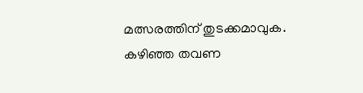മത്സരത്തിന് തുടക്കമാവുക. കഴിഞ്ഞ തവണ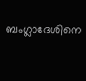ബംഗ്ലാദേശിനെ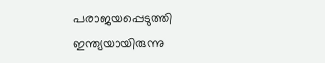പരാജയപ്പെടുത്തി ഇന്ത്യയായിരുന്നു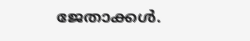ജേതാക്കള്‍.